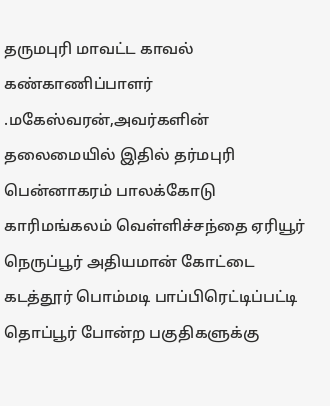தருமபுரி மாவட்ட காவல் கண்காணிப்பாளர் .மகேஸ்வரன்,அவர்களின் தலைமையில் இதில் தர்மபுரி பென்னாகரம் பாலக்கோடு காரிமங்கலம் வெள்ளிச்சந்தை ஏரியூர் நெருப்பூர் அதியமான் கோட்டை கடத்தூர் பொம்மடி பாப்பிரெட்டிப்பட்டி தொப்பூர் போன்ற பகுதிகளுக்கு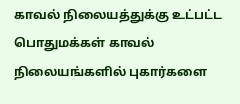காவல் நிலையத்துக்கு உட்பட்ட பொதுமக்கள் காவல் நிலையங்களில் புகார்களை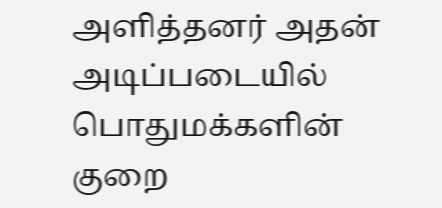அளித்தனர் அதன் அடிப்படையில் பொதுமக்களின் குறை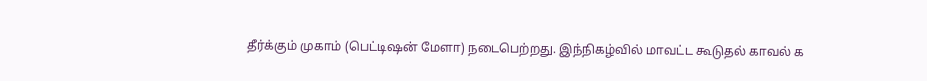தீர்க்கும் முகாம் (பெட்டிஷன் மேளா) நடைபெற்றது. இந்நிகழ்வில் மாவட்ட கூடுதல் காவல் க